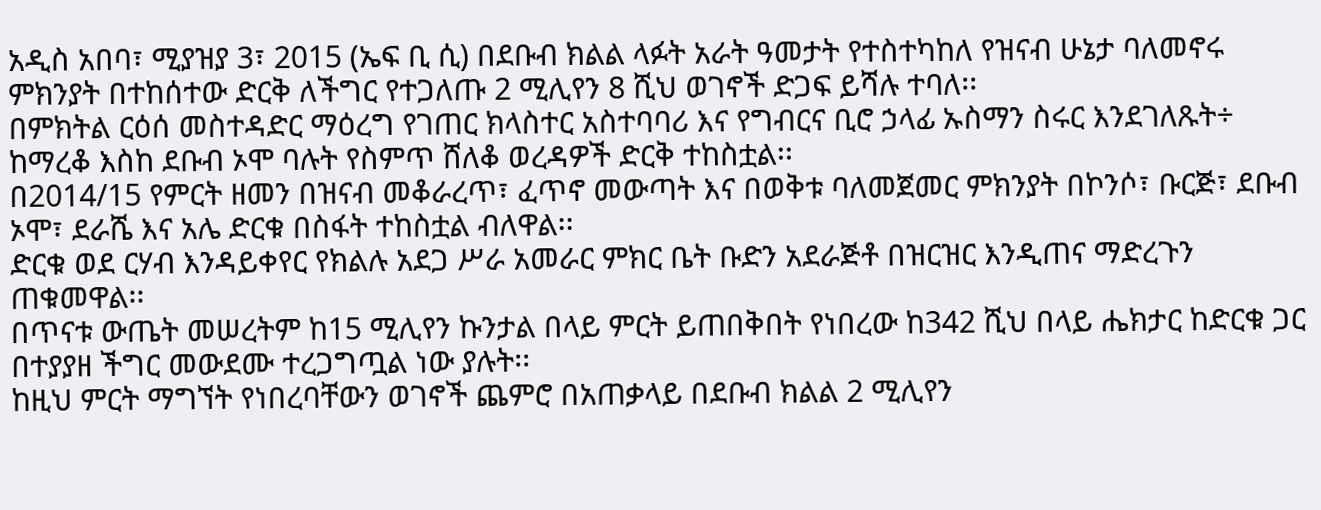አዲስ አበባ፣ ሚያዝያ 3፣ 2015 (ኤፍ ቢ ሲ) በደቡብ ክልል ላፉት አራት ዓመታት የተስተካከለ የዝናብ ሁኔታ ባለመኖሩ ምክንያት በተከሰተው ድርቅ ለችግር የተጋለጡ 2 ሚሊየን 8 ሺህ ወገኖች ድጋፍ ይሻሉ ተባለ፡፡
በምክትል ርዕሰ መስተዳድር ማዕረግ የገጠር ክላስተር አስተባባሪ እና የግብርና ቢሮ ኃላፊ ኡስማን ስሩር እንደገለጹት÷ ከማረቆ እስከ ደቡብ ኦሞ ባሉት የስምጥ ሸለቆ ወረዳዎች ድርቅ ተከስቷል፡፡
በ2014/15 የምርት ዘመን በዝናብ መቆራረጥ፣ ፈጥኖ መውጣት እና በወቅቱ ባለመጀመር ምክንያት በኮንሶ፣ ቡርጅ፣ ደቡብ ኦሞ፣ ደራሼ እና አሌ ድርቁ በስፋት ተከስቷል ብለዋል፡፡
ድርቁ ወደ ርሃብ እንዳይቀየር የክልሉ አደጋ ሥራ አመራር ምክር ቤት ቡድን አደራጅቶ በዝርዝር እንዲጠና ማድረጉን ጠቁመዋል፡፡
በጥናቱ ውጤት መሠረትም ከ15 ሚሊየን ኩንታል በላይ ምርት ይጠበቅበት የነበረው ከ342 ሺህ በላይ ሔክታር ከድርቁ ጋር በተያያዘ ችግር መውደሙ ተረጋግጧል ነው ያሉት፡፡
ከዚህ ምርት ማግኘት የነበረባቸውን ወገኖች ጨምሮ በአጠቃላይ በደቡብ ክልል 2 ሚሊየን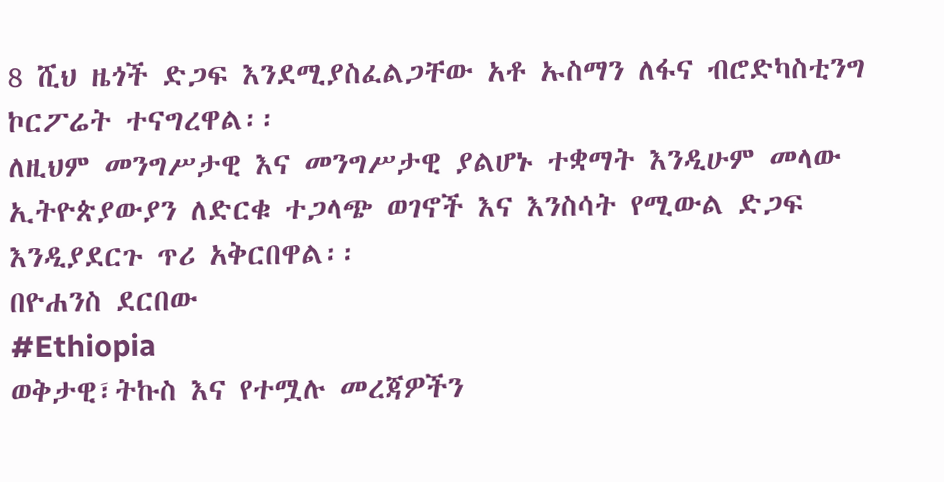8 ሺህ ዜጎች ድጋፍ እንደሚያስፈልጋቸው አቶ ኡስማን ለፋና ብሮድካስቲንግ ኮርፖሬት ተናግረዋል፡፡
ለዚህም መንግሥታዊ እና መንግሥታዊ ያልሆኑ ተቋማት እንዲሁም መላው ኢትዮጵያውያን ለድርቁ ተጋላጭ ወገኖች እና እንስሳት የሚውል ድጋፍ እንዲያደርጉ ጥሪ አቅርበዋል፡፡
በዮሐንስ ደርበው
#Ethiopia
ወቅታዊ፣ትኩስ እና የተሟሉ መረጃዎችን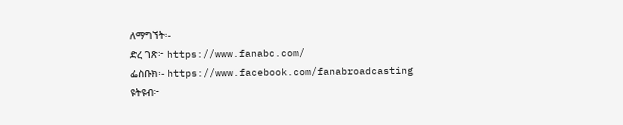ለማግኘት፡-
ድረ ገጽ፦ https://www.fanabc.com/
ፌስቡክ፡- https://www.facebook.com/fanabroadcasting
ዩትዩብ፦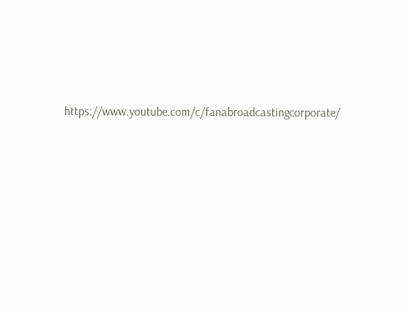https://www.youtube.com/c/fanabroadcastingcorporate/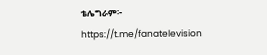ቴሌግራም፦ https://t.me/fanatelevision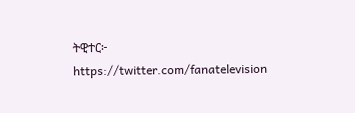ትዊተር፦ https://twitter.com/fanatelevision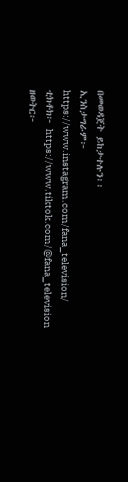በመወዳጀት ይከታተሉን፡፡
ኢንስታግራም፦ https://www.instagram.com/fana_television/
ቲክቶክ፦ https://www.tiktok.com/@fana_television
ዘወትር፦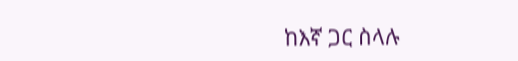ከእኛ ጋር ስላሉ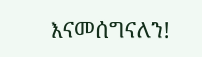እናመሰግናለን!